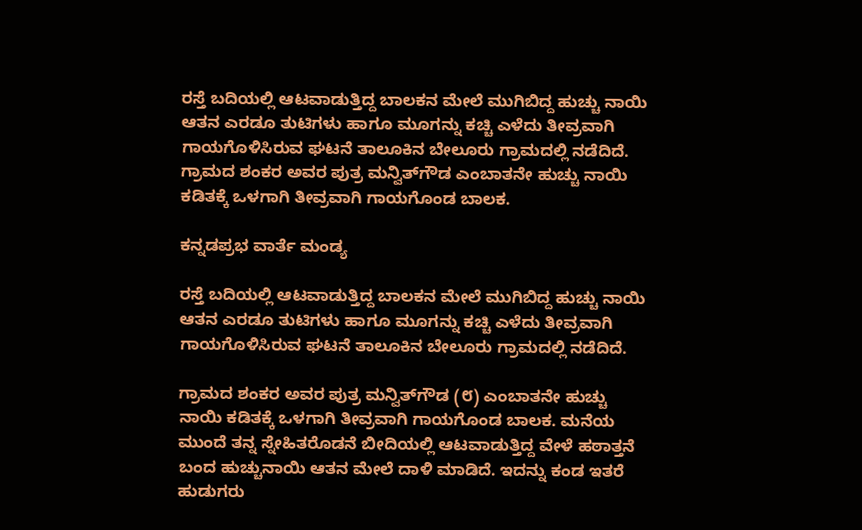ರಸ್ತೆ ಬದಿಯಲ್ಲಿ ಆಟವಾಡುತ್ತಿದ್ದ ಬಾಲಕನ ಮೇಲೆ ಮುಗಿಬಿದ್ದ ಹುಚ್ಚು ನಾಯಿ ಆತನ ಎರಡೂ ತುಟಿಗಳು ಹಾಗೂ ಮೂಗನ್ನು ಕಚ್ಚಿ ಎಳೆದು ತೀವ್ರವಾಗಿ ಗಾಯಗೊಳಿಸಿರುವ ಘಟನೆ ತಾಲೂಕಿನ ಬೇಲೂರು ಗ್ರಾಮದಲ್ಲಿ ನಡೆದಿದೆ. ಗ್ರಾಮದ ಶಂಕರ ಅವರ ಪುತ್ರ ಮನ್ವಿತ್‌ಗೌಡ ಎಂಬಾತನೇ ಹುಚ್ಚು ನಾಯಿ ಕಡಿತಕ್ಕೆ ಒಳಗಾಗಿ ತೀವ್ರವಾಗಿ ಗಾಯಗೊಂಡ ಬಾಲಕ.

ಕನ್ನಡಪ್ರಭ ವಾರ್ತೆ ಮಂಡ್ಯ

ರಸ್ತೆ ಬದಿಯಲ್ಲಿ ಆಟವಾಡುತ್ತಿದ್ದ ಬಾಲಕನ ಮೇಲೆ ಮುಗಿಬಿದ್ದ ಹುಚ್ಚು ನಾಯಿ ಆತನ ಎರಡೂ ತುಟಿಗಳು ಹಾಗೂ ಮೂಗನ್ನು ಕಚ್ಚಿ ಎಳೆದು ತೀವ್ರವಾಗಿ ಗಾಯಗೊಳಿಸಿರುವ ಘಟನೆ ತಾಲೂಕಿನ ಬೇಲೂರು ಗ್ರಾಮದಲ್ಲಿ ನಡೆದಿದೆ.

ಗ್ರಾಮದ ಶಂಕರ ಅವರ ಪುತ್ರ ಮನ್ವಿತ್‌ಗೌಡ (೮) ಎಂಬಾತನೇ ಹುಚ್ಚು ನಾಯಿ ಕಡಿತಕ್ಕೆ ಒಳಗಾಗಿ ತೀವ್ರವಾಗಿ ಗಾಯಗೊಂಡ ಬಾಲಕ. ಮನೆಯ ಮುಂದೆ ತನ್ನ ಸ್ನೇಹಿತರೊಡನೆ ಬೀದಿಯಲ್ಲಿ ಆಟವಾಡುತ್ತಿದ್ದ ವೇಳೆ ಹಠಾತ್ತನೆ ಬಂದ ಹುಚ್ಚುನಾಯಿ ಆತನ ಮೇಲೆ ದಾಳಿ ಮಾಡಿದೆ. ಇದನ್ನು ಕಂಡ ಇತರೆ ಹುಡುಗರು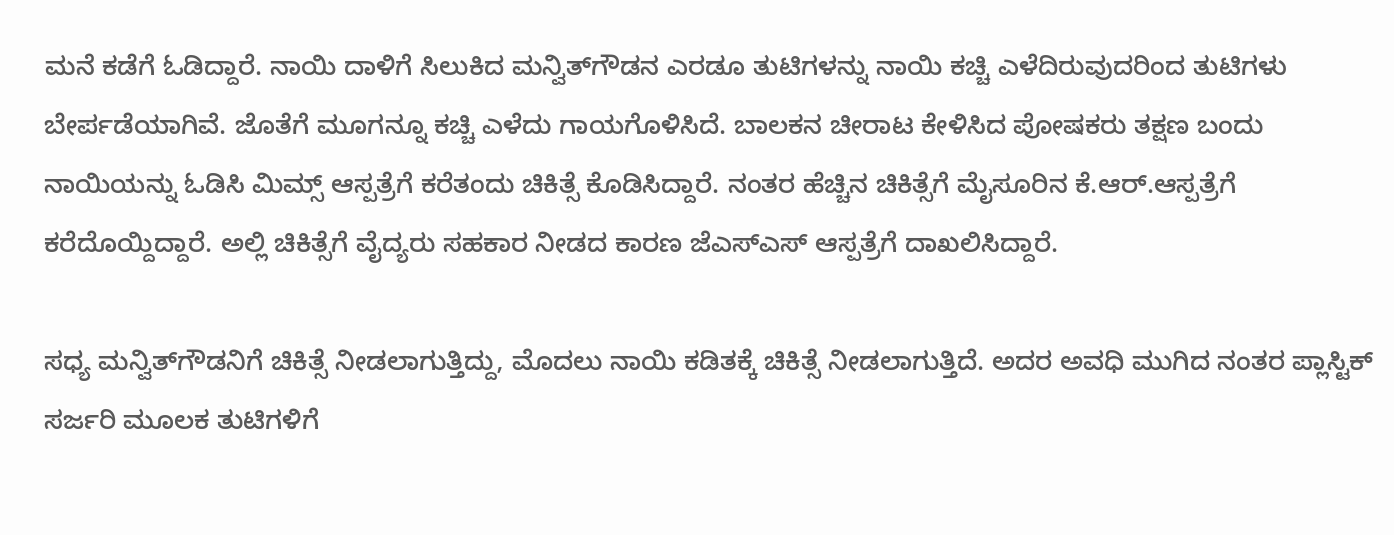ಮನೆ ಕಡೆಗೆ ಓಡಿದ್ದಾರೆ. ನಾಯಿ ದಾಳಿಗೆ ಸಿಲುಕಿದ ಮನ್ವಿತ್‌ಗೌಡನ ಎರಡೂ ತುಟಿಗಳನ್ನು ನಾಯಿ ಕಚ್ಚಿ ಎಳೆದಿರುವುದರಿಂದ ತುಟಿಗಳು ಬೇರ್ಪಡೆಯಾಗಿವೆ. ಜೊತೆಗೆ ಮೂಗನ್ನೂ ಕಚ್ಚಿ ಎಳೆದು ಗಾಯಗೊಳಿಸಿದೆ. ಬಾಲಕನ ಚೀರಾಟ ಕೇಳಿಸಿದ ಪೋಷಕರು ತಕ್ಷಣ ಬಂದು ನಾಯಿಯನ್ನು ಓಡಿಸಿ ಮಿಮ್ಸ್ ಆಸ್ಪತ್ರೆಗೆ ಕರೆತಂದು ಚಿಕಿತ್ಸೆ ಕೊಡಿಸಿದ್ದಾರೆ. ನಂತರ ಹೆಚ್ಚಿನ ಚಿಕಿತ್ಸೆಗೆ ಮೈಸೂರಿನ ಕೆ.ಆರ್.ಆಸ್ಪತ್ರೆಗೆ ಕರೆದೊಯ್ದಿದ್ದಾರೆ. ಅಲ್ಲಿ ಚಿಕಿತ್ಸೆಗೆ ವೈದ್ಯರು ಸಹಕಾರ ನೀಡದ ಕಾರಣ ಜೆಎಸ್‌ಎಸ್ ಆಸ್ಪತ್ರೆಗೆ ದಾಖಲಿಸಿದ್ದಾರೆ.

ಸಧ್ಯ ಮನ್ವಿತ್‌ಗೌಡನಿಗೆ ಚಿಕಿತ್ಸೆ ನೀಡಲಾಗುತ್ತಿದ್ದು, ಮೊದಲು ನಾಯಿ ಕಡಿತಕ್ಕೆ ಚಿಕಿತ್ಸೆ ನೀಡಲಾಗುತ್ತಿದೆ. ಅದರ ಅವಧಿ ಮುಗಿದ ನಂತರ ಪ್ಲಾಸ್ಟಿಕ್ ಸರ್ಜರಿ ಮೂಲಕ ತುಟಿಗಳಿಗೆ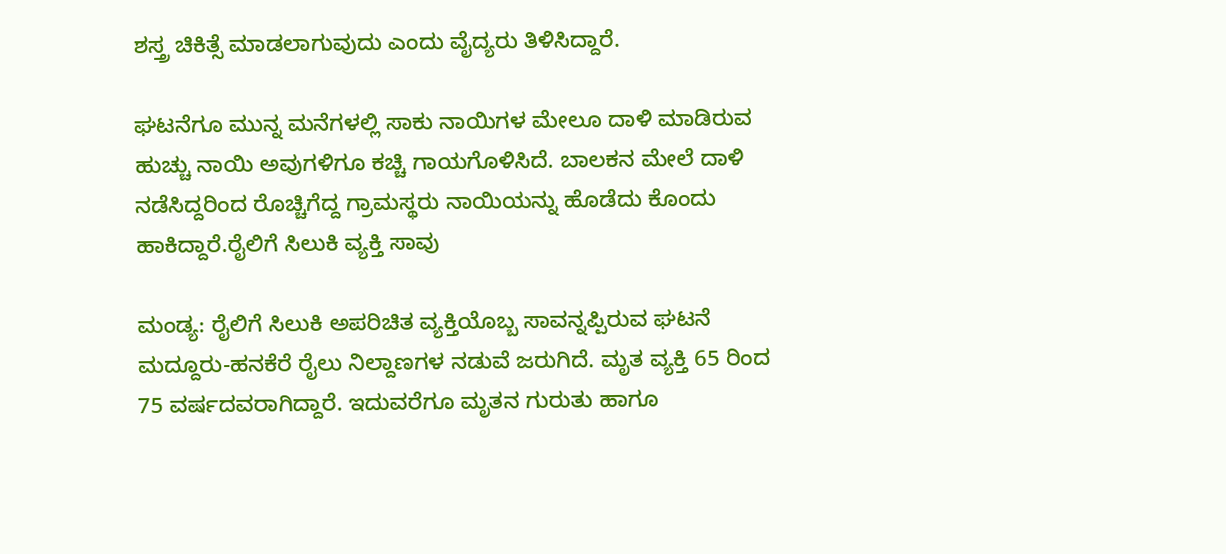ಶಸ್ತ್ರ ಚಿಕಿತ್ಸೆ ಮಾಡಲಾಗುವುದು ಎಂದು ವೈದ್ಯರು ತಿಳಿಸಿದ್ದಾರೆ.

ಘಟನೆಗೂ ಮುನ್ನ ಮನೆಗಳಲ್ಲಿ ಸಾಕು ನಾಯಿಗಳ ಮೇಲೂ ದಾಳಿ ಮಾಡಿರುವ ಹುಚ್ಚು ನಾಯಿ ಅವುಗಳಿಗೂ ಕಚ್ಚಿ ಗಾಯಗೊಳಿಸಿದೆ. ಬಾಲಕನ ಮೇಲೆ ದಾಳಿ ನಡೆಸಿದ್ದರಿಂದ ರೊಚ್ಚಿಗೆದ್ದ ಗ್ರಾಮಸ್ಥರು ನಾಯಿಯನ್ನು ಹೊಡೆದು ಕೊಂದು ಹಾಕಿದ್ದಾರೆ.ರೈಲಿಗೆ ಸಿಲುಕಿ ವ್ಯಕ್ತಿ ಸಾವು

ಮಂಡ್ಯ: ರೈಲಿಗೆ ಸಿಲುಕಿ ಅಪರಿಚಿತ ವ್ಯಕ್ತಿಯೊಬ್ಬ ಸಾವನ್ನಪ್ಪಿರುವ ಘಟನೆ ಮದ್ದೂರು-ಹನಕೆರೆ ರೈಲು ನಿಲ್ದಾಣಗಳ ನಡುವೆ ಜರುಗಿದೆ. ಮೃತ ವ್ಯಕ್ತಿ 65 ರಿಂದ 75 ವರ್ಷದವರಾಗಿದ್ದಾರೆ. ಇದುವರೆಗೂ ಮೃತನ ಗುರುತು ಹಾಗೂ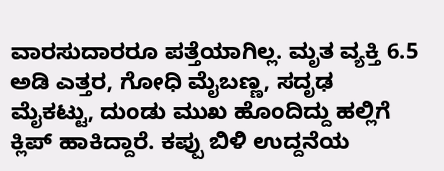ವಾರಸುದಾರರೂ ಪತ್ತೆಯಾಗಿಲ್ಲ. ಮೃತ ವ್ಯಕ್ತಿ 6.5 ಅಡಿ ಎತ್ತರ, ಗೋಧಿ ಮೈಬಣ್ಣ, ಸದೃಢ ಮೈಕಟ್ಟು, ದುಂಡು ಮುಖ ಹೊಂದಿದ್ದು ಹಲ್ಲಿಗೆ ಕ್ಲಿಪ್‌ ಹಾಕಿದ್ದಾರೆ. ಕಪ್ಪು ಬಿಳಿ ಉದ್ದನೆಯ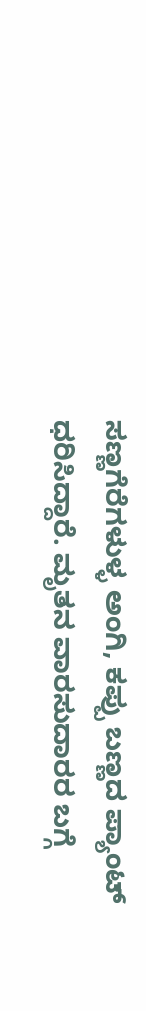ಸಣ್ಣಗೆರೆಗಳುಳ್ಳ ಅಂಗಿ, ಕಪ್ಪು ಬಣ್ಣದ ಪ್ಯಾಂಟ್‌ ಧರಿಸಿದ್ದಾರೆ. ಮೃತನ ವಾರಸುದಾರರ ಬಗ್ಗೆ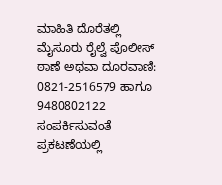ಮಾಹಿತಿ ದೊರೆತಲ್ಲಿ ಮೈಸೂರು ರೈಲ್ವೆ ಪೊಲೀಸ್‌ ಠಾಣೆ ಅಥವಾ ದೂರವಾಣಿ: 0821-2516579 ಹಾಗೂ 9480802122 ಸಂಪರ್ಕಿಸುವಂತೆ ಪ್ರಕಟಣೆಯಲ್ಲಿ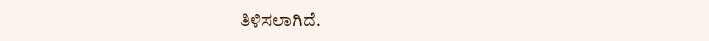ತಿಳಿಸಲಾಗಿದೆ.